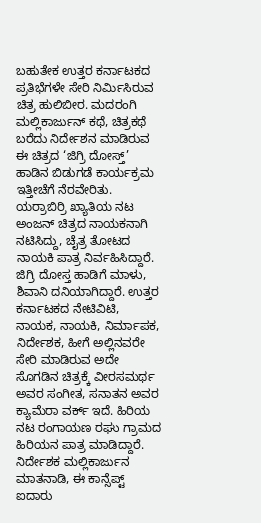ಬಹುತೇಕ ಉತ್ತರ ಕರ್ನಾಟಕದ ಪ್ರತಿಭೆಗಳೇ ಸೇರಿ ನಿರ್ಮಿಸಿರುವ ಚಿತ್ರ ಹುಲಿಬೀರ. ಮದರಂಗಿ ಮಲ್ಲಿಕಾರ್ಜುನ್ ಕಥೆ, ಚಿತ್ರಕಥೆ ಬರೆದು ನಿರ್ದೇಶನ ಮಾಡಿರುವ ಈ ಚಿತ್ರದ ‘ಜಿಗ್ರಿ ದೋಸ್ತ್’ ಹಾಡಿನ ಬಿಡುಗಡೆ ಕಾರ್ಯಕ್ರಮ ಇತ್ತೀಚೆಗೆ ನೆರವೇರಿತು. ಯರ್ರಾಬಿರ್ರಿ ಖ್ಯಾತಿಯ ನಟ ಅಂಜನ್ ಚಿತ್ರದ ನಾಯಕನಾಗಿ ನಟಿಸಿದ್ದು, ಚೈತ್ರ ತೋಟದ ನಾಯಕಿ ಪಾತ್ರ ನಿರ್ವಹಿಸಿದ್ದಾರೆ. ಜಿಗ್ರಿ ದೋಸ್ತ ಹಾಡಿಗೆ ಮಾಳು, ಶಿವಾನಿ ದನಿಯಾಗಿದ್ದಾರೆ. ಉತ್ತರ ಕರ್ನಾಟಕದ ನೇಟಿವಿಟಿ, ನಾಯಕ, ನಾಯಕಿ, ನಿರ್ಮಾಪಕ, ನಿರ್ದೇಶಕ, ಹೀಗೆ ಅಲ್ಲಿನವರೇ ಸೇರಿ ಮಾಡಿರುವ ಅದೇ ಸೊಗಡಿನ ಚಿತ್ರಕ್ಕೆ ವೀರಸಮರ್ಥ ಅವರ ಸಂಗೀತ, ಸನಾತನ ಅವರ ಕ್ಯಾಮೆರಾ ವರ್ಕ್ ಇದೆ. ಹಿರಿಯ ನಟ ರಂಗಾಯಣ ರಘು ಗ್ರಾಮದ ಹಿರಿಯನ ಪಾತ್ರ ಮಾಡಿದ್ದಾರೆ.
ನಿರ್ದೇಶಕ ಮಲ್ಲಿಕಾರ್ಜುನ ಮಾತನಾಡಿ, ಈ ಕಾನ್ಸೆಪ್ಟ್ ಐದಾರು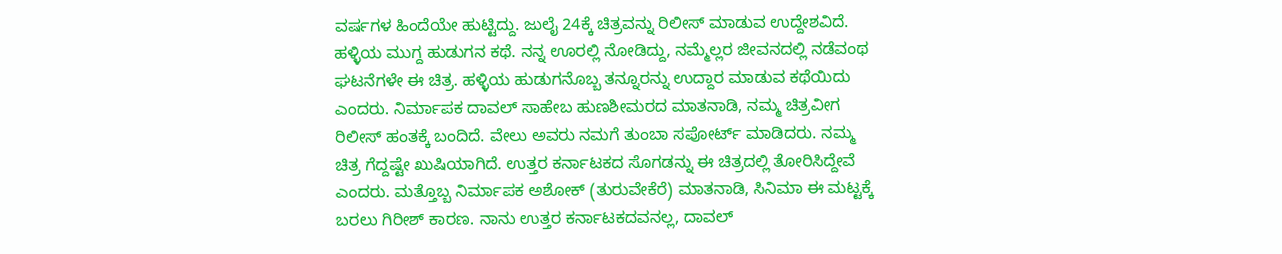ವರ್ಷಗಳ ಹಿಂದೆಯೇ ಹುಟ್ಟಿದ್ದು. ಜುಲೈ 24ಕ್ಕೆ ಚಿತ್ರವನ್ನು ರಿಲೀಸ್ ಮಾಡುವ ಉದ್ದೇಶವಿದೆ. ಹಳ್ಳಿಯ ಮುಗ್ದ ಹುಡುಗನ ಕಥೆ. ನನ್ನ ಊರಲ್ಲಿ ನೋಡಿದ್ದು, ನಮ್ಮೆಲ್ಲರ ಜೀವನದಲ್ಲಿ ನಡೆವಂಥ ಘಟನೆಗಳೇ ಈ ಚಿತ್ರ. ಹಳ್ಳಿಯ ಹುಡುಗನೊಬ್ಬ ತನ್ನೂರನ್ನು ಉದ್ದಾರ ಮಾಡುವ ಕಥೆಯಿದು ಎಂದರು. ನಿರ್ಮಾಪಕ ದಾವಲ್ ಸಾಹೇಬ ಹುಣಶೀಮರದ ಮಾತನಾಡಿ, ನಮ್ಮ ಚಿತ್ರವೀಗ ರಿಲೀಸ್ ಹಂತಕ್ಕೆ ಬಂದಿದೆ. ವೇಲು ಅವರು ನಮಗೆ ತುಂಬಾ ಸಪೋರ್ಟ್ ಮಾಡಿದರು. ನಮ್ಮ ಚಿತ್ರ ಗೆದ್ದಷ್ಟೇ ಖುಷಿಯಾಗಿದೆ. ಉತ್ತರ ಕರ್ನಾಟಕದ ಸೊಗಡನ್ನು ಈ ಚಿತ್ರದಲ್ಲಿ ತೋರಿಸಿದ್ದೇವೆ ಎಂದರು. ಮತ್ತೊಬ್ಬ ನಿರ್ಮಾಪಕ ಅಶೋಕ್ (ತುರುವೇಕೆರೆ) ಮಾತನಾಡಿ, ಸಿನಿಮಾ ಈ ಮಟ್ಟಕ್ಕೆ ಬರಲು ಗಿರೀಶ್ ಕಾರಣ. ನಾನು ಉತ್ತರ ಕರ್ನಾಟಕದವನಲ್ಲ, ದಾವಲ್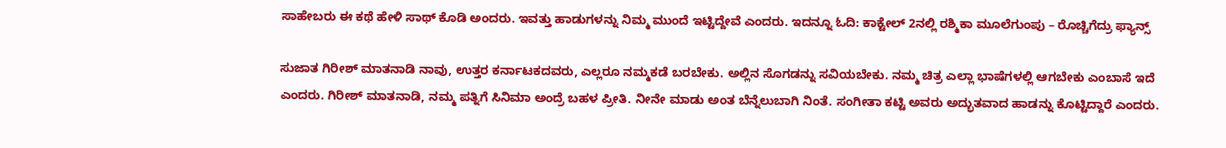ಸಾಹೇಬರು ಈ ಕಥೆ ಹೇಳಿ ಸಾಥ್ ಕೊಡಿ ಅಂದರು. ಇವತ್ತು ಹಾಡುಗಳನ್ನು ನಿಮ್ಮ ಮುಂದೆ ಇಟ್ಟಿದ್ದೇವೆ ಎಂದರು. ಇದನ್ನೂ ಓದಿ: ಕಾಕ್ಟೇಲ್ 2ನಲ್ಲಿ ರಶ್ಮಿಕಾ ಮೂಲೆಗುಂಪು – ರೊಚ್ಚಿಗೆದ್ರು ಫ್ಯಾನ್ಸ್

ಸುಜಾತ ಗಿರೀಶ್ ಮಾತನಾಡಿ ನಾವು, ಉತ್ತರ ಕರ್ನಾಟಕದವರು, ಎಲ್ಲರೂ ನಮ್ಮಕಡೆ ಬರಬೇಕು. ಅಲ್ಲಿನ ಸೊಗಡನ್ನು ಸವಿಯಬೇಕು. ನಮ್ಮ ಚಿತ್ರ ಎಲ್ಲಾ ಭಾಷೆಗಳಲ್ಲಿ ಆಗಬೇಕು ಎಂಬಾಸೆ ಇದೆ ಎಂದರು. ಗಿರೀಶ್ ಮಾತನಾಡಿ, ನಮ್ಮ ಪತ್ನಿಗೆ ಸಿನಿಮಾ ಅಂದ್ರೆ ಬಹಳ ಪ್ರೀತಿ. ನೀನೇ ಮಾಡು ಅಂತ ಬೆನ್ನೆಲುಬಾಗಿ ನಿಂತೆ. ಸಂಗೀತಾ ಕಟ್ಟಿ ಅವರು ಅದ್ಭುತವಾದ ಹಾಡನ್ನು ಕೊಟ್ಟಿದ್ದಾರೆ ಎಂದರು.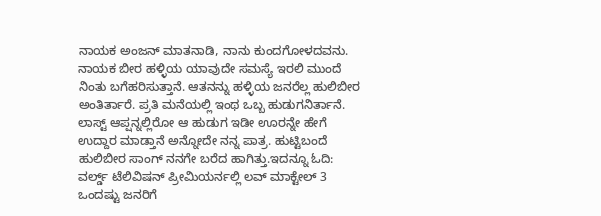ನಾಯಕ ಅಂಜನ್ ಮಾತನಾಡಿ, ನಾನು ಕುಂದಗೋಳದವನು. ನಾಯಕ ಬೀರ ಹಳ್ಳಿಯ ಯಾವುದೇ ಸಮಸ್ಯೆ ಇರಲಿ ಮುಂದೆ ನಿಂತು ಬಗೆಹರಿಸುತ್ತಾನೆ. ಆತನನ್ನು ಹಳ್ಳಿಯ ಜನರೆಲ್ಲ ಹುಲಿಬೀರ ಅಂತಿರ್ತಾರೆ. ಪ್ರತಿ ಮನೆಯಲ್ಲಿ ಇಂಥ ಒಬ್ಬ ಹುಡುಗನಿರ್ತಾನೆ. ಲಾಸ್ಟ್ ಆಪ್ಷನ್ನಲ್ಲಿರೋ ಆ ಹುಡುಗ ಇಡೀ ಊರನ್ನೇ ಹೇಗೆ ಉದ್ದಾರ ಮಾಡ್ತಾನೆ ಅನ್ನೋದೇ ನನ್ನ ಪಾತ್ರ. ಹುಟ್ಟಿಬಂದೆ ಹುಲಿಬೀರ ಸಾಂಗ್ ನನಗೇ ಬರೆದ ಹಾಗಿತ್ತು.ಇದನ್ನೂ ಓದಿ: ವರ್ಲ್ಡ್ ಟೆಲಿವಿಷನ್ ಪ್ರೀಮಿಯರ್ನಲ್ಲಿ ಲವ್ ಮಾಕ್ಟೇಲ್ 3
ಒಂದಷ್ಟು ಜನರಿಗೆ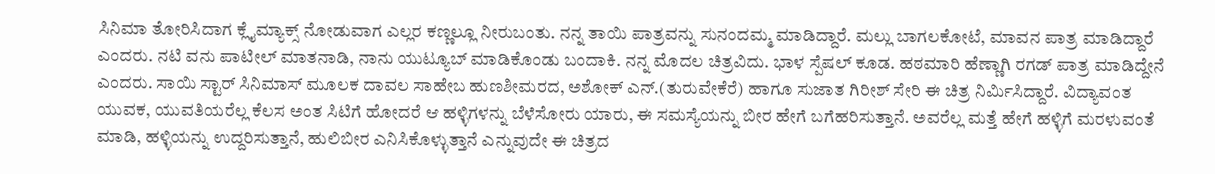ಸಿನಿಮಾ ತೋರಿಸಿದಾಗ ಕ್ಲೈಮ್ಯಾಕ್ಸ್ ನೋಡುವಾಗ ಎಲ್ಲರ ಕಣ್ಣಲ್ಲೂ ನೀರುಬಂತು. ನನ್ನ ತಾಯಿ ಪಾತ್ರವನ್ನು ಸುನಂದಮ್ಮ ಮಾಡಿದ್ದಾರೆ. ಮಲ್ಲು ಬಾಗಲಕೋಟೆ, ಮಾವನ ಪಾತ್ರ ಮಾಡಿದ್ದಾರೆ ಎಂದರು. ನಟಿ ವನು ಪಾಟೀಲ್ ಮಾತನಾಡಿ, ನಾನು ಯುಟ್ಯೂಬ್ ಮಾಡಿಕೊಂಡು ಬಂದಾಕಿ. ನನ್ನ ಮೊದಲ ಚಿತ್ರವಿದು. ಭಾಳ ಸ್ಪೆಷಲ್ ಕೂಡ. ಹಠಮಾರಿ ಹೆಣ್ಣಾಗಿ ರಗಡ್ ಪಾತ್ರ ಮಾಡಿದ್ದೇನೆ ಎಂದರು. ಸಾಯಿ ಸ್ಟಾರ್ ಸಿನಿಮಾಸ್ ಮೂಲಕ ದಾವಲ ಸಾಹೇಬ ಹುಣಶೀಮರದ, ಅಶೋಕ್ ಎನ್.(ತುರುವೇಕೆರೆ) ಹಾಗೂ ಸುಜಾತ ಗಿರೀಶ್ ಸೇರಿ ಈ ಚಿತ್ರ ನಿರ್ಮಿಸಿದ್ದಾರೆ. ವಿದ್ಯಾವಂತ ಯುವಕ, ಯುವತಿಯರೆಲ್ಲ ಕೆಲಸ ಅಂತ ಸಿಟಿಗೆ ಹೋದರೆ ಆ ಹಳ್ಳಿಗಳನ್ನು ಬೆಳೆಸೋರು ಯಾರು, ಈ ಸಮಸ್ಯೆಯನ್ನು ಬೀರ ಹೇಗೆ ಬಗೆಹರಿಸುತ್ತಾನೆ. ಅವರೆಲ್ಲ ಮತ್ತೆ ಹೇಗೆ ಹಳ್ಳಿಗೆ ಮರಳುವಂತೆ ಮಾಡಿ, ಹಳ್ಳಿಯನ್ನು ಉದ್ದರಿಸುತ್ತಾನೆ, ಹುಲಿಬೀರ ಎನಿಸಿಕೊಳ್ಳುತ್ತಾನೆ ಎನ್ನುವುದೇ ಈ ಚಿತ್ರದ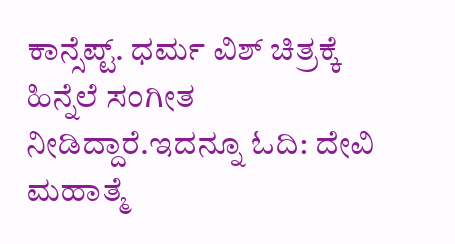ಕಾನ್ಸೆಪ್ಟ್. ಧರ್ಮ ವಿಶ್ ಚಿತ್ರಕ್ಕೆ ಹಿನ್ನೆಲೆ ಸಂಗೀತ ನೀಡಿದ್ದಾರೆ.ಇದನ್ನೂ ಓದಿ: ದೇವಿ ಮಹಾತ್ಮೆ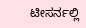ಟೀಸರ್ನಲ್ಲಿ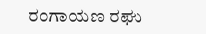ರಂಗಾಯಣ ರಘು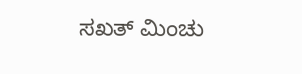ಸಖತ್ ಮಿಂಚು